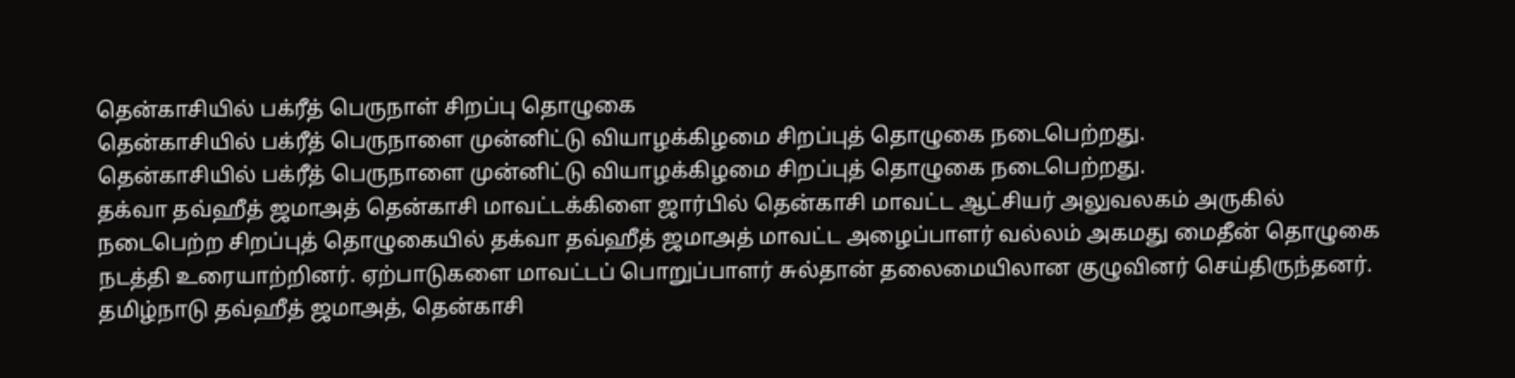தென்காசியில் பக்ரீத் பெருநாள் சிறப்பு தொழுகை
தென்காசியில் பக்ரீத் பெருநாளை முன்னிட்டு வியாழக்கிழமை சிறப்புத் தொழுகை நடைபெற்றது.
தென்காசியில் பக்ரீத் பெருநாளை முன்னிட்டு வியாழக்கிழமை சிறப்புத் தொழுகை நடைபெற்றது.
தக்வா தவ்ஹீத் ஜமாஅத் தென்காசி மாவட்டக்கிளை ஜார்பில் தென்காசி மாவட்ட ஆட்சியர் அலுவலகம் அருகில் நடைபெற்ற சிறப்புத் தொழுகையில் தக்வா தவ்ஹீத் ஜமாஅத் மாவட்ட அழைப்பாளர் வல்லம் அகமது மைதீன் தொழுகை நடத்தி உரையாற்றினர். ஏற்பாடுகளை மாவட்டப் பொறுப்பாளர் சுல்தான் தலைமையிலான குழுவினர் செய்திருந்தனர்.
தமிழ்நாடு தவ்ஹீத் ஜமாஅத், தென்காசி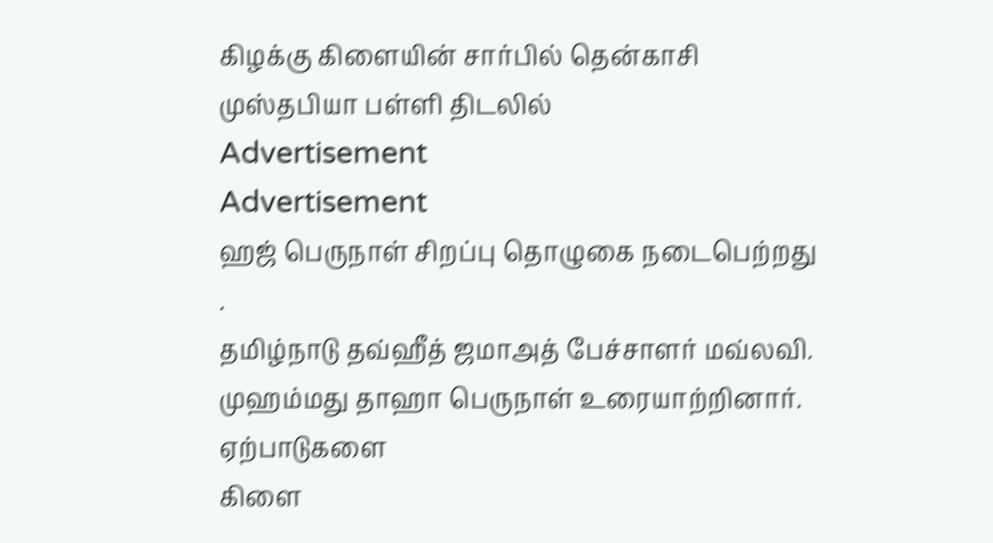கிழக்கு கிளையின் சார்பில் தென்காசி முஸ்தபியா பள்ளி திடலில்
Advertisement
Advertisement
ஹஜ் பெருநாள் சிறப்பு தொழுகை நடைபெற்றது .
தமிழ்நாடு தவ்ஹீத் ஜமாஅத் பேச்சாளர் மவ்லவி. முஹம்மது தாஹா பெருநாள் உரையாற்றினார். ஏற்பாடுகளை
கிளை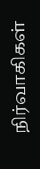நிர்வாகிகள்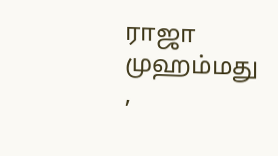ராஜா முஹம்மது ,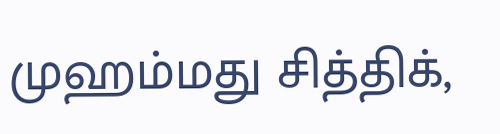முஹம்மது சித்திக்,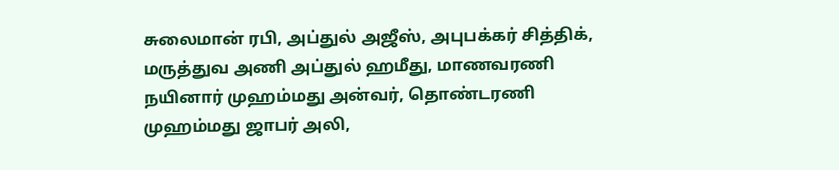சுலைமான் ரபி, அப்துல் அஜீஸ், அபுபக்கர் சித்திக், மருத்துவ அணி அப்துல் ஹமீது, மாணவரணி நயினார் முஹம்மது அன்வர், தொண்டரணி முஹம்மது ஜாபர் அலி,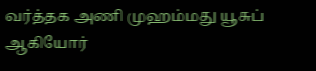வர்த்தக அணி முஹம்மது யூசுப் ஆகியோர்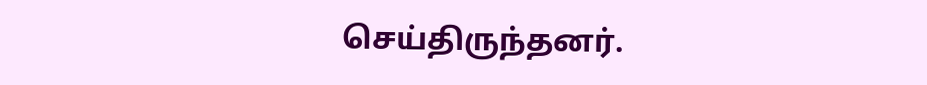செய்திருந்தனர்.